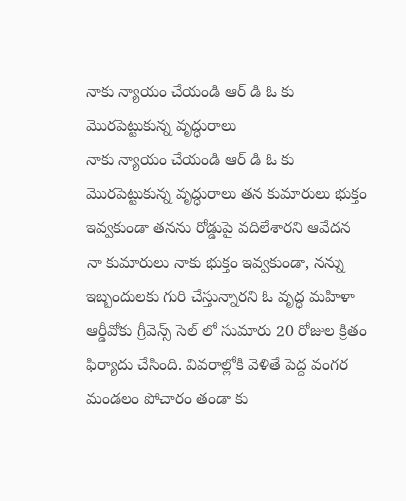నాకు న్యాయం చేయండి ఆర్ డి ఓ కు మొరపెట్టుకున్న వృద్ధురాలు
నాకు న్యాయం చేయండి ఆర్ డి ఓ కు మొరపెట్టుకున్న వృద్ధురాలు తన కుమారులు భుక్తం ఇవ్వకుండా తనను రోడ్డుపై వదిలేశారని ఆవేదన నా కుమారులు నాకు భుక్తం ఇవ్వకుండా, నన్ను ఇబ్బందులకు గురి చేస్తున్నారని ఓ వృద్ధ మహిళా ఆర్డీవోకు గ్రీవెన్స్ సెల్ లో సుమారు 20 రోజుల క్రితం ఫిర్యాదు చేసింది. వివరాల్లోకి వెళితే పెద్ద వంగర మండలం పోచారం తండా కు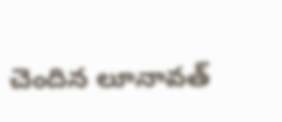చెందిన లూనావత్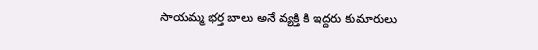సాయమ్మ భర్త బాలు అనే వ్యక్తి కి ఇద్దరు కుమారులు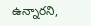ఉన్నారని,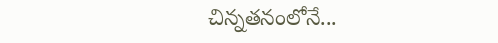చిన్నతనంలోనే...